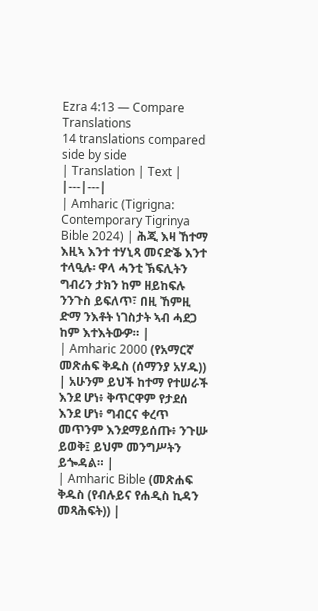Ezra 4:13 — Compare Translations
14 translations compared side by side
| Translation | Text |
|---|---|
| Amharic (Tigrigna: Contemporary Tigrinya Bible 2024) | ሕጂ እዛ ኸተማ እዚኣ እንተ ተሃኒጻ መናድቕ እንተ ተላዒሉ፡ ዋላ ሓንቲ ኽፍሊትን ግብሪን ታክን ከም ዘይከፍሉ ንንጉስ ይፍለጥ፣ በዚ ኸምዚ ድማ ንእቶት ነገስታት ኣብ ሓደጋ ከም እተእትውዎ። |
| Amharic 2000 (የአማርኛ መጽሐፍ ቅዱስ (ሰማንያ አሃዱ)) | አሁንም ይህች ከተማ የተሠራች እንደ ሆነ፥ ቅጥርዋም የታደሰ እንደ ሆነ፥ ግብርና ቀረጥ መጥንም እንደማይሰጡ፥ ንጉሡ ይወቅ፤ ይህም መንግሥትን ይጐዳል። |
| Amharic Bible (መጽሐፍ ቅዱስ (የብሉይና የሐዲስ ኪዳን መጻሕፍት)) |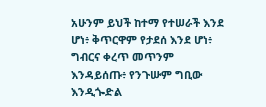አሁንም ይህች ከተማ የተሠራች እንደ ሆነ፥ ቅጥርዋም የታደሰ እንደ ሆነ፥ ግብርና ቀረጥ መጥንም እንዳይሰጡ፥ የንጉሡም ግቢው እንዲጐድል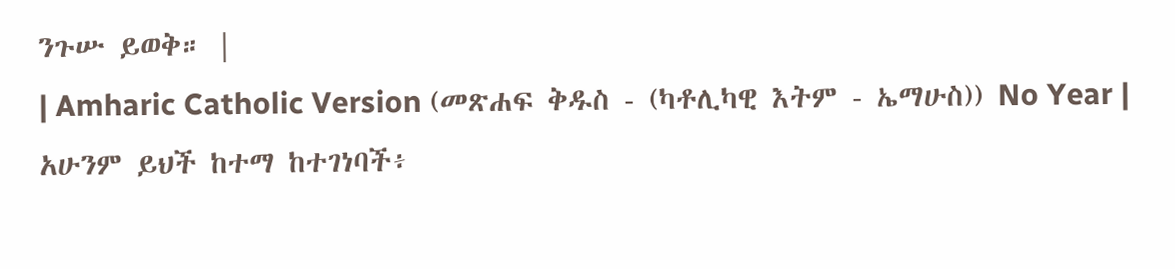ንጉሡ ይወቅ። |
| Amharic Catholic Version (መጽሐፍ ቅዱስ - (ካቶሊካዊ እትም - ኤማሁስ)) No Year | አሁንም ይህች ከተማ ከተገነባች፥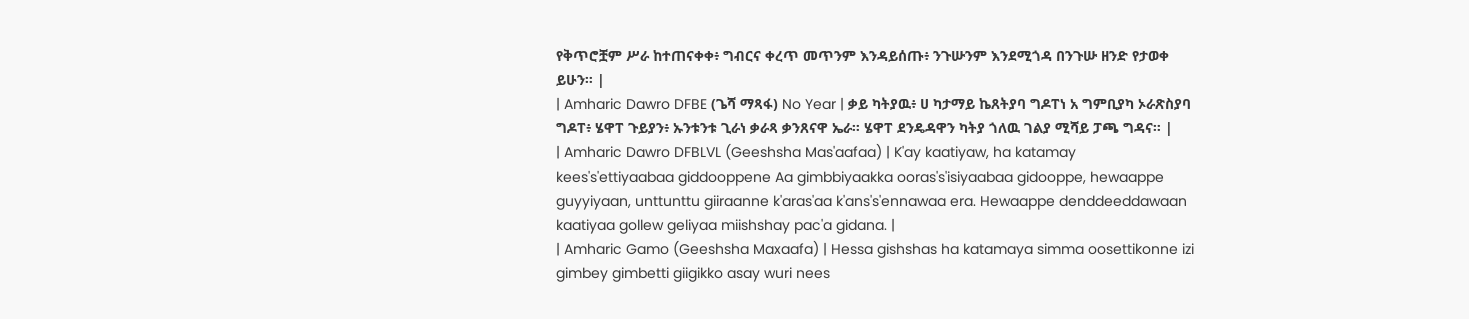የቅጥሮቿም ሥራ ከተጠናቀቀ፥ ግብርና ቀረጥ መጥንም እንዳይሰጡ፥ ንጉሡንም እንደሚጎዳ በንጉሡ ዘንድ የታወቀ ይሁን። |
| Amharic Dawro DFBE (ጌሻ ማጻፋ) No Year | ቃይ ካትያዉ፥ ሀ ካታማይ ኬጸትያባ ግዶፐነ አ ግምቢያካ ኦራጽስያባ ግዶፐ፥ ሄዋፐ ጉይያን፥ ኡንቱንቱ ጊራነ ቃራጻ ቃንጸናዋ ኤራ። ሄዋፐ ደንዴዳዋን ካትያ ጎለዉ ገልያ ሚሻይ ፓጫ ግዳና። |
| Amharic Dawro DFBLVL (Geeshsha Mas'aafaa) | K'ay kaatiyaw, ha katamay kees's'ettiyaabaa giddooppene Aa gimbbiyaakka ooras's'isiyaabaa gidooppe, hewaappe guyyiyaan, unttunttu giiraanne k'aras'aa k'ans's'ennawaa era. Hewaappe denddeeddawaan kaatiyaa gollew geliyaa miishshay pac'a gidana. |
| Amharic Gamo (Geeshsha Maxaafa) | Hessa gishshas ha katamaya simma oosettikonne izi gimbey gimbetti giigikko asay wuri nees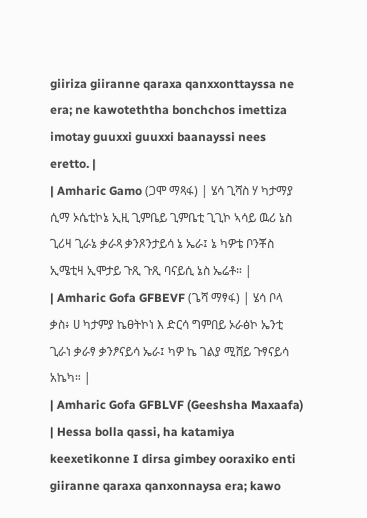giiriza giiranne qaraxa qanxxonttayssa ne era; ne kawoteththa bonchchos imettiza imotay guuxxi guuxxi baanayssi nees eretto. |
| Amharic Gamo (ጋሞ ማጻፋ) | ሄሳ ጊሻስ ሃ ካታማያ ሲማ ኦሴቲኮኔ ኢዚ ጊምቤይ ጊምቤቲ ጊጊኮ ኣሳይ ዉሪ ኔስ ጊሪዛ ጊራኔ ቃራጻ ቃንጾንታይሳ ኔ ኤራ፤ ኔ ካዎቴ ቦንቾስ ኢሜቲዛ ኢሞታይ ጉጺ ጉጺ ባናይሲ ኔስ ኤሬቶ። |
| Amharic Gofa GFBEVF (ጌሻ ማፃፋ) | ሄሳ ቦላ ቃስ፥ ሀ ካታምያ ኬፀትኮነ እ ድርሳ ግምበይ ኦራፅኮ ኤንቲ ጊራነ ቃራፃ ቃንፆናይሳ ኤራ፤ ካዎ ኬ ገልያ ሚሸይ ጉፃናይሳ አኬካ። |
| Amharic Gofa GFBLVF (Geeshsha Maxaafa) | Hessa bolla qassi, ha katamiya keexetikonne I dirsa gimbey ooraxiko enti giiranne qaraxa qanxonnaysa era; kawo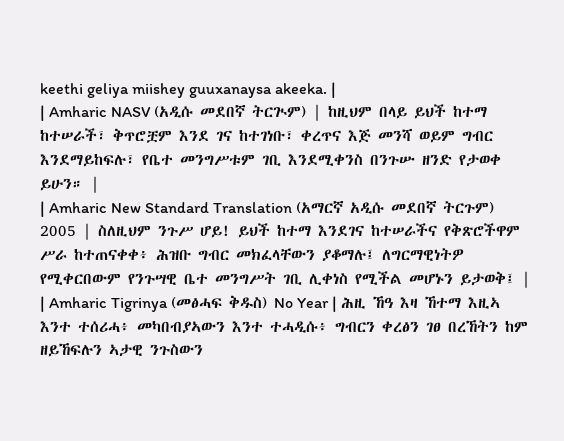keethi geliya miishey guuxanaysa akeeka. |
| Amharic NASV (አዲሱ መደበኛ ትርጒም) | ከዚህም በላይ ይህች ከተማ ከተሠራች፣ ቅጥሮቿም እንደ ገና ከተገነቡ፣ ቀረጥና እጅ መንሻ ወይም ግብር እንደማይከፍሉ፣ የቤተ መንግሥቱም ገቢ እንደሚቀንስ በንጉሡ ዘንድ የታወቀ ይሁን። |
| Amharic New Standard Translation (አማርኛ አዲሱ መደበኛ ትርጉም) 2005 | ስለዚህም ንጉሥ ሆይ! ይህች ከተማ እንደገና ከተሠራችና የቅጽሮችዋም ሥራ ከተጠናቀቀ፥ ሕዝቡ ግብር መክፈላቸውን ያቆማሉ፤ ለግርማዊነትዎ የሚቀርበውም የንጉሣዊ ቤተ መንግሥት ገቢ ሊቀነስ የሚችል መሆኑን ይታወቅ፤ |
| Amharic Tigrinya (መፅሓፍ ቅዱስ) No Year | ሕዚ ኸዓ እዛ ኸተማ እዚኣ እንተ ተሰሪሓ፥ መካበብያኣውን እንተ ተሓዲሱ፥ ግብርን ቀረፅን ገፀ በረኸትን ከም ዘይኸፍሉን ኣታዊ ንጉስውን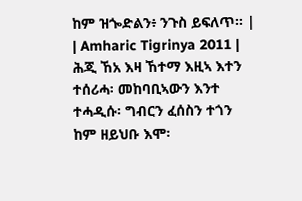ከም ዝጐድልን፥ ንጉስ ይፍለጥ። |
| Amharic Tigrinya 2011 | ሕጂ ኸአ እዛ ኸተማ እዚኣ እተን ተሰሪሓ፡ መከባቢኣውን እንተ ተሓዲሱ፡ ግብርን ፈሰስን ተጎን ከም ዘይህቡ እሞ፡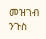መዝገብ ንጉስ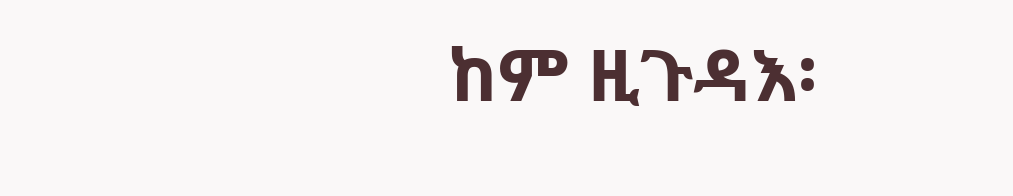ከም ዚጉዳእ፡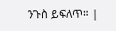ንጉስ ይፍለጥ። |